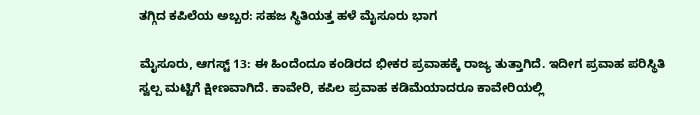ತಗ್ಗಿದ ಕಪಿಲೆಯ ಅಬ್ಬರ: ಸಹಜ ಸ್ಥಿತಿಯತ್ತ ಹಳೆ ಮೈಸೂರು ಭಾಗ

ಮೈಸೂರು, ಆಗಸ್ಟ್ 13: ಈ ಹಿಂದೆಂದೂ ಕಂಡಿರದ ಭೀಕರ ಪ್ರವಾಹಕ್ಕೆ ರಾಜ್ಯ ತುತ್ತಾಗಿದೆ. ಇದೀಗ ಪ್ರವಾಹ ಪರಿಸ್ಥಿತಿ ಸ್ವಲ್ಪ ಮಟ್ಟಿಗೆ ಕ್ಷೀಣವಾಗಿದೆ. ಕಾವೇರಿ, ಕಪಿಲ ಪ್ರವಾಹ ಕಡಿಮೆಯಾದರೂ ಕಾವೇರಿಯಲ್ಲಿ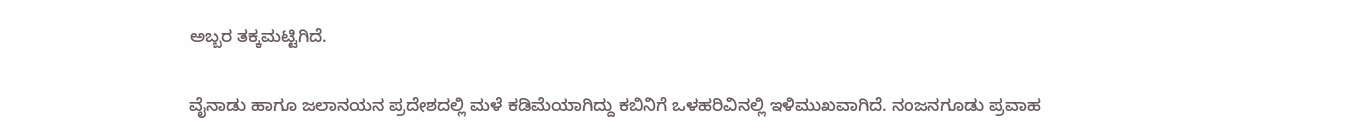ಅಬ್ಬರ ತಕ್ಕಮಟ್ಟಿಗಿದೆ.

ವೈನಾಡು ಹಾಗೂ ಜಲಾನಯನ ಪ್ರದೇಶದಲ್ಲಿ ಮಳೆ ಕಡಿಮೆಯಾಗಿದ್ದು ಕಬಿನಿಗೆ ಒಳಹರಿವಿನಲ್ಲಿ ಇಳಿಮುಖವಾಗಿದೆ. ನಂಜನಗೂಡು ಪ್ರವಾಹ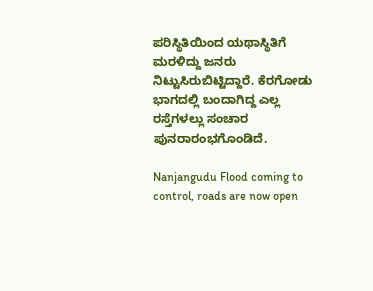ಪರಿಸ್ಥಿತಿಯಿಂದ ಯಥಾಸ್ಥಿತಿಗೆ ಮರಳಿದ್ದು ಜನರು ನಿಟ್ಟುಸಿರುಬಿಟ್ಟಿದ್ದಾರೆ. ಕೆರಗೋಡು ಭಾಗದಲ್ಲಿ ಬಂದಾಗಿದ್ದ ಎಲ್ಲ ರಸ್ತೆಗಳಲ್ಲು ಸಂಚಾರ ಪುನರಾರಂಭಗೊಂಡಿದೆ.

Nanjangudu Flood coming to control, roads are now open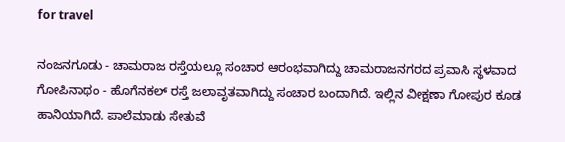for travel

ನಂಜನಗೂಡು - ಚಾಮರಾಜ ರಸ್ತೆಯಲ್ಲೂ ಸಂಚಾರ ಆರಂಭವಾಗಿದ್ದು ಚಾಮರಾಜನಗರದ ಪ್ರವಾಸಿ ಸ್ಥಳವಾದ ಗೋಪಿನಾಥಂ - ಹೊಗೆನಕಲ್ ರಸ್ತೆ ಜಲಾವೃತವಾಗಿದ್ದು ಸಂಚಾರ ಬಂದಾಗಿದೆ. ಇಲ್ಲಿನ ವೀಕ್ಷಣಾ ಗೋಪುರ ಕೂಡ ಹಾನಿಯಾಗಿದೆ. ಪಾಲೆಮಾಡು ಸೇತುವೆ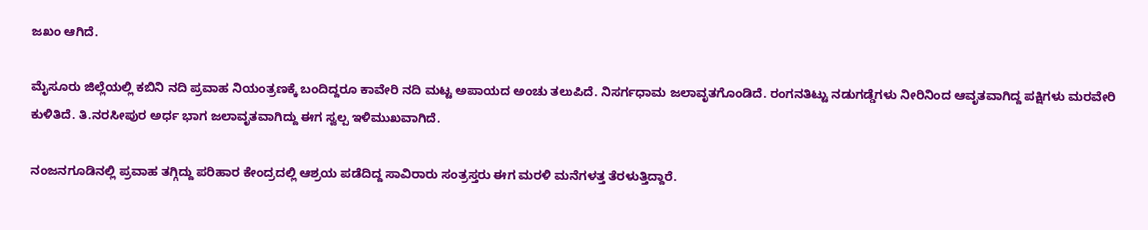ಜಖಂ ಆಗಿದೆ.

ಮೈಸೂರು ಜಿಲ್ಲೆಯಲ್ಲಿ ಕಬಿನಿ ನದಿ ಪ್ರವಾಹ ನಿಯಂತ್ರಣಕ್ಕೆ ಬಂದಿದ್ದರೂ ಕಾವೇರಿ ನದಿ ಮಟ್ಟ ಅಪಾಯದ ಅಂಚು ತಲುಪಿದೆ. ನಿಸರ್ಗಧಾಮ ಜಲಾವೃತಗೊಂಡಿದೆ. ರಂಗನತಿಟ್ಟು ನಡುಗಡ್ಡೆಗಳು ನೀರಿನಿಂದ ಆವೃತವಾಗಿದ್ದ ಪಕ್ಷಿಗಳು ಮರವೇರಿ ಕುಳಿತಿದೆ. ತಿ.ನರಸೀಪುರ ಅರ್ಧ ಭಾಗ ಜಲಾವೃತವಾಗಿದ್ದು ಈಗ ಸ್ವಲ್ಪ ಇಳಿಮುಖವಾಗಿದೆ.

ನಂಜನಗೂಡಿನಲ್ಲಿ ಪ್ರವಾಹ ತಗ್ಗಿದ್ದು ಪರಿಹಾರ ಕೇಂದ್ರದಲ್ಲಿ ಆಶ್ರಯ ಪಡೆದಿದ್ದ ಸಾವಿರಾರು ಸಂತ್ರಸ್ತರು ಈಗ ಮರಳಿ ಮನೆಗಳತ್ತ ತೆರಳುತ್ತಿದ್ದಾರೆ.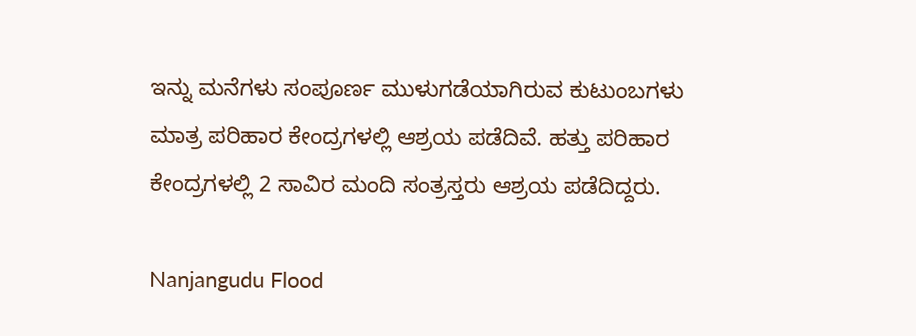ಇನ್ನು ಮನೆಗಳು ಸಂಪೂರ್ಣ ಮುಳುಗಡೆಯಾಗಿರುವ ಕುಟುಂಬಗಳು ಮಾತ್ರ ಪರಿಹಾರ ಕೇಂದ್ರಗಳಲ್ಲಿ ಆಶ್ರಯ ಪಡೆದಿವೆ. ಹತ್ತು ಪರಿಹಾರ ಕೇಂದ್ರಗಳಲ್ಲಿ 2 ಸಾವಿರ ಮಂದಿ ಸಂತ್ರಸ್ತರು ಆಶ್ರಯ ಪಡೆದಿದ್ದರು.

Nanjangudu Flood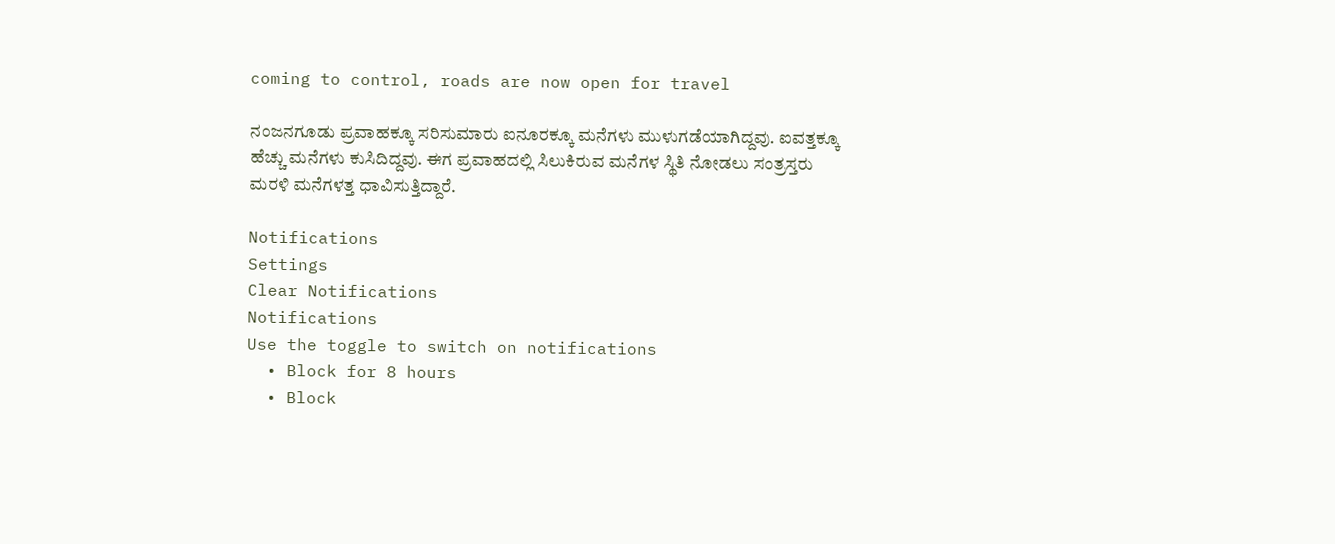coming to control, roads are now open for travel

ನಂಜನಗೂಡು ಪ್ರವಾಹಕ್ಕೂ ಸರಿಸುಮಾರು ಐನೂರಕ್ಕೂ ಮನೆಗಳು ಮುಳುಗಡೆಯಾಗಿದ್ದವು. ಐವತ್ತಕ್ಕೂ ಹೆಚ್ಚು ಮನೆಗಳು ಕುಸಿದಿದ್ದವು. ಈಗ ಪ್ರವಾಹದಲ್ಲಿ ಸಿಲುಕಿರುವ ಮನೆಗಳ ಸ್ಥಿತಿ ನೋಡಲು ಸಂತ್ರಸ್ತರು ಮರಳಿ ಮನೆಗಳತ್ತ ಧಾವಿಸುತ್ತಿದ್ದಾರೆ.

Notifications
Settings
Clear Notifications
Notifications
Use the toggle to switch on notifications
  • Block for 8 hours
  • Block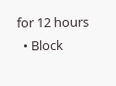for 12 hours
  • Block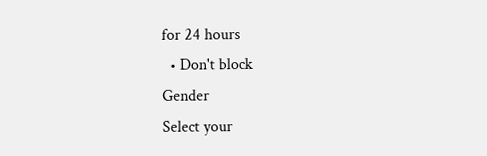for 24 hours
  • Don't block
Gender
Select your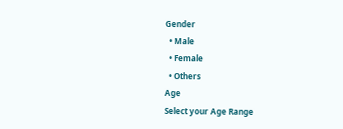Gender
  • Male
  • Female
  • Others
Age
Select your Age Range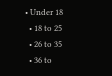• Under 18
  • 18 to 25
  • 26 to 35
  • 36 to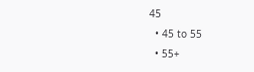45
  • 45 to 55
  • 55+